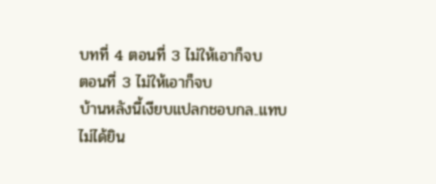บทที่ 4 ตอนที่ 3 ไม่ให้เอาก็จบ
ตอนที่ 3 ไม่ให้เอาก็จบ
บ้านหลังนี้เงียบแปลกชอบกล..แทบไม่ได้ยิน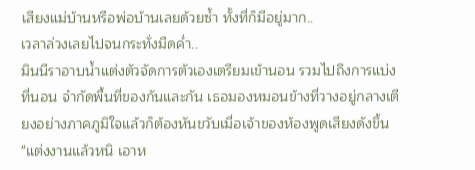เสียงแม่บ้านหรือพ่อบ้านเลยด้วยซ้ำ ทั้งที่ก็มีอยู่มาก..
เวลาล่วงเลยไปจนกระทั่งมืดค่ำ..
มินนีราอาบน้ำแต่งตัวจัดการตัวเองเตรียมเข้านอน รวมไปถึงการแบ่งที่นอน จำกัดพื้นที่ของกันและกัน เธอมองหมอนข้างที่วางอยู่กลางเตียงอย่างภาคภูมิใจแล้วก็ต้องหันขวับเมื่อเจ้าของห้องพูดเสียงดังขึ้น
"แต่งงานแล้วหนิ เอาห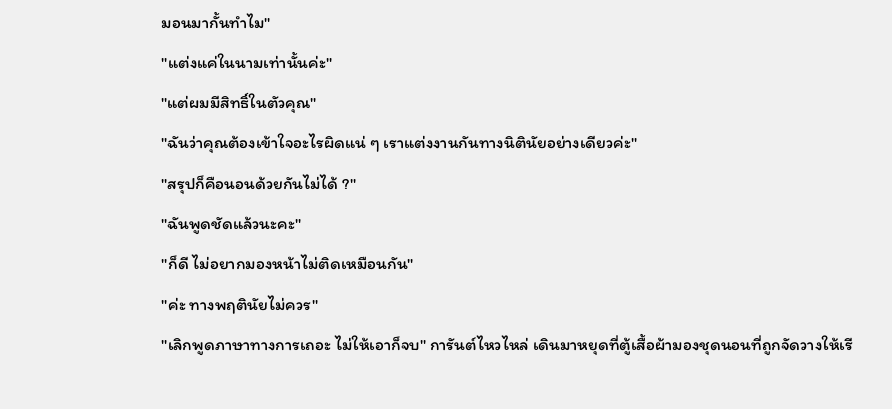มอนมากั้นทำไม"
"แต่งแค่ในนามเท่านั้นค่ะ"
"แต่ผมมีสิทธิ์ในตัวคุณ"
"ฉันว่าคุณต้องเข้าใจอะไรผิดแน่ ๆ เราแต่งงานกันทางนิตินัยอย่างเดียวค่ะ"
"สรุปก็คือนอนด้วยกันไม่ได้ ?"
"ฉันพูดชัดแล้วนะคะ"
"ก็ดี ไม่อยากมองหน้าไม่ติดเหมือนกัน"
"ค่ะ ทางพฤตินัยไม่ควร"
"เลิกพูดภาษาทางการเถอะ ไม่ให้เอาก็จบ" การันต์ไหวไหล่ เดินมาหยุดที่ตู้เสื้อผ้ามองชุดนอนที่ถูกจัดวางให้เรี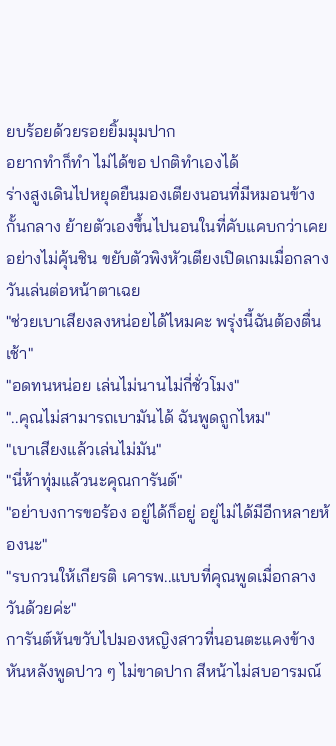ยบร้อยด้วยรอยยิ้มมุมปาก
อยากทำก็ทำ ไม่ได้ขอ ปกติทำเองได้
ร่างสูงเดินไปหยุดยืนมองเตียงนอนที่มีหมอนข้างกั้นกลาง ย้ายตัวเองขึ้นไปนอนในที่คับแคบกว่าเคยอย่างไม่คุ้นชิน ขยับตัวพิงหัวเตียงเปิดเกมเมื่อกลางวันเล่นต่อหน้าตาเฉย
"ช่วยเบาเสียงลงหน่อยได้ไหมคะ พรุ่งนี้ฉันต้องตื่นเช้า"
"อดทนหน่อย เล่นไม่นานไม่กี่ชั่วโมง"
"..คุณไม่สามารถเบามันได้ ฉันพูดถูกไหม"
"เบาเสียงแล้วเล่นไม่มัน"
"นี่ห้าทุ่มแล้วนะคุณการันต์"
"อย่าบงการขอร้อง อยู่ได้ก็อยู่ อยู่ไม่ได้มีอีกหลายห้องนะ"
"รบกวนให้เกียรติ เคารพ..แบบที่คุณพูดเมื่อกลางวันด้วยค่ะ"
การันต์หันขวับไปมองหญิงสาวที่นอนตะแคงข้างหันหลังพูดปาว ๆ ไม่ขาดปาก สีหน้าไม่สบอารมณ์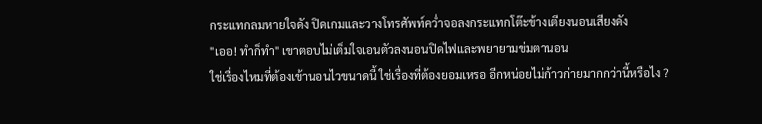กระแทกลมหายใจดัง ปิดเกมและวางโทรศัพท์คว่ำจอลงกระแทกโต๊ะข้างเตียงนอนเสียงดัง
"เออ! ทำก็ทำ" เขาตอบไม่เต็มใจเอนตัวลงนอนปิดไฟและพยายามข่มตานอน
ใช่เรื่องไหมที่ต้องเข้านอนไวขนาดนี้ ใช่เรื่องที่ต้องยอมเหรอ อีกหน่อยไม่ก้าวก่ายมากกว่านี้หรือไง ?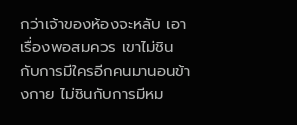กว่าเจ้าของห้องจะหลับ เอาเรื่องพอสมควร เขาไม่ชินกับการมีใครอีกคนมานอนข้างกาย ไม่ชินกับการมีหม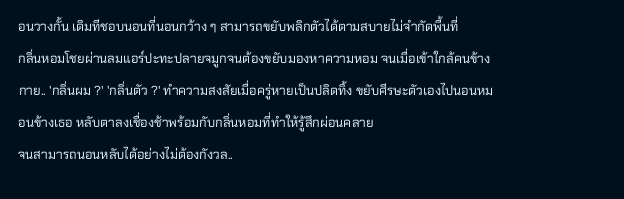อนวางกั้น เดิมทีชอบนอนที่นอนกว้าง ๆ สามารถขยับพลิกตัวได้ตามสบายไม่จำกัดพื้นที่
กลิ่นหอมโชยผ่านลมแอร์ปะทะปลายจมูกจนต้องขยับมองหาความหอม จนเมื่อเข้าใกล้คนข้างกาย.. 'กลิ่นผม ?' 'กลิ่นตัว ?' ทำความสงสัยเมื่อครู่หายเป็นปลิดทิ้ง ขยับศีรษะตัวเองไปนอนหมอนข้างเธอ หลับตาลงเชื่องช้าพร้อมกับกลิ่นหอมที่ทำให้รู้สึกผ่อนคลาย
จนสามารถนอนหลับได้อย่างไม่ต้องกังวล..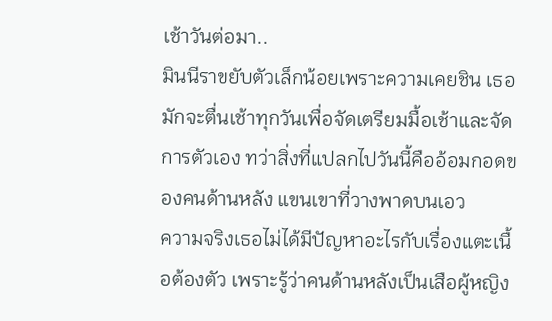เช้าวันต่อมา..
มินนีราขยับตัวเล็กน้อยเพราะความเคยชิน เธอมักจะตื่นเช้าทุกวันเพื่อจัดเตรียมมื้อเช้าและจัดการตัวเอง ทว่าสิ่งที่แปลกไปวันนี้คืออ้อมกอดของคนด้านหลัง แขนเขาที่วางพาดบนเอว
ความจริงเธอไม่ได้มีปัญหาอะไรกับเรื่องแตะเนื้อต้องตัว เพราะรู้ว่าคนด้านหลังเป็นเสือผู้หญิง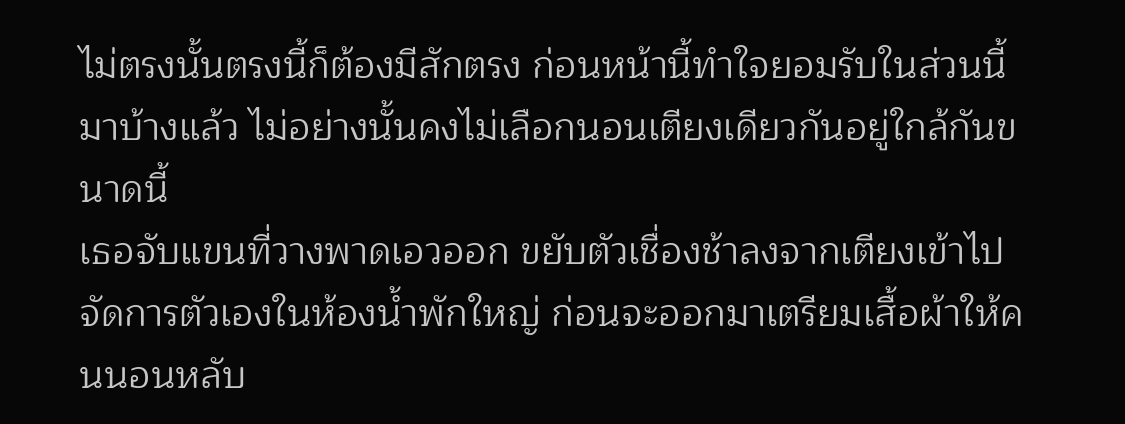ไม่ตรงนั้นตรงนี้ก็ต้องมีสักตรง ก่อนหน้านี้ทำใจยอมรับในส่วนนี้มาบ้างแล้ว ไม่อย่างนั้นคงไม่เลือกนอนเตียงเดียวกันอยู่ใกล้กันขนาดนี้
เธอจับแขนที่วางพาดเอวออก ขยับตัวเชื่องช้าลงจากเตียงเข้าไปจัดการตัวเองในห้องน้ำพักใหญ่ ก่อนจะออกมาเตรียมเสื้อผ้าให้คนนอนหลับ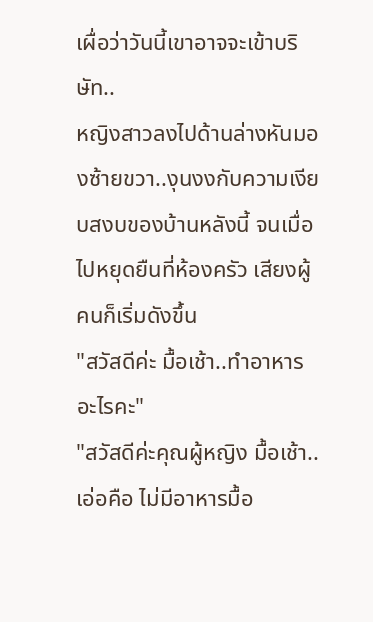เผื่อว่าวันนี้เขาอาจจะเข้าบริษัท..
หญิงสาวลงไปด้านล่างหันมองซ้ายขวา..งุนงงกับความเงียบสงบของบ้านหลังนี้ จนเมื่อไปหยุดยืนที่ห้องครัว เสียงผู้คนก็เริ่มดังขึ้น
"สวัสดีค่ะ มื้อเช้า..ทำอาหารอะไรคะ"
"สวัสดีค่ะคุณผู้หญิง มื้อเช้า..เอ่อคือ ไม่มีอาหารมื้อ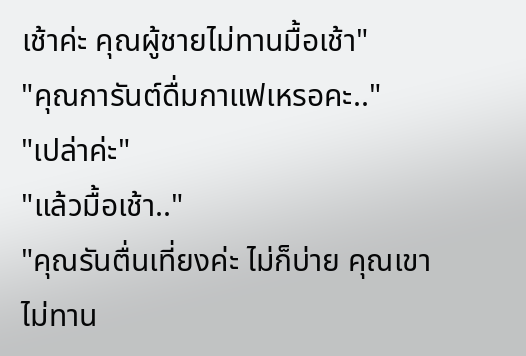เช้าค่ะ คุณผู้ชายไม่ทานมื้อเช้า"
"คุณการันต์ดื่มกาแฟเหรอคะ.."
"เปล่าค่ะ"
"แล้วมื้อเช้า.."
"คุณรันตื่นเที่ยงค่ะ ไม่ก็บ่าย คุณเขาไม่ทาน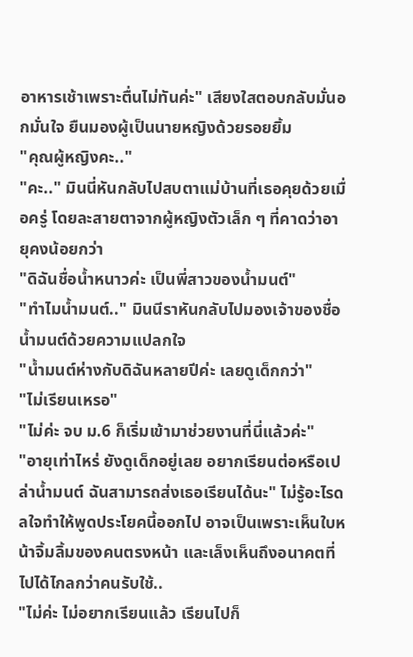อาหารเช้าเพราะตื่นไม่ทันค่ะ" เสียงใสตอบกลับมั่นอกมั่นใจ ยืนมองผู้เป็นนายหญิงด้วยรอยยิ้ม
"คุณผู้หญิงคะ.."
"คะ.." มินนี่หันกลับไปสบตาแม่บ้านที่เธอคุยด้วยเมื่อครู่ โดยละสายตาจากผู้หญิงตัวเล็ก ๆ ที่คาดว่าอายุคงน้อยกว่า
"ดิฉันชื่อน้ำหนาวค่ะ เป็นพี่สาวของน้ำมนต์"
"ทำไมน้ำมนต์.." มินนีราหันกลับไปมองเจ้าของชื่อน้ำมนต์ด้วยความแปลกใจ
"น้ำมนต์ห่างกับดิฉันหลายปีค่ะ เลยดูเด็กกว่า"
"ไม่เรียนเหรอ"
"ไม่ค่ะ จบ ม.6 ก็เริ่มเข้ามาช่วยงานที่นี่แล้วค่ะ"
"อายุเท่าไหร่ ยังดูเด็กอยู่เลย อยากเรียนต่อหรือเปล่าน้ำมนต์ ฉันสามารถส่งเธอเรียนได้นะ" ไม่รู้อะไรดลใจทำให้พูดประโยคนี้ออกไป อาจเป็นเพราะเห็นใบหน้าจิ้มลิ้มของคนตรงหน้า และเล็งเห็นถึงอนาคตที่ไปได้ไกลกว่าคนรับใช้..
"ไม่ค่ะ ไม่อยากเรียนแล้ว เรียนไปก็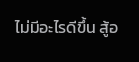ไม่มีอะไรดีขึ้น สู้อ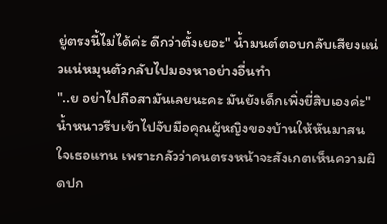ยู่ตรงนี้ไม่ได้ค่ะ ดีกว่าตั้งเยอะ" น้ำมนต์ตอบกลับเสียงแน่วแน่หมุนตัวกลับไปมองหาอย่างอื่นทำ
"..ย อย่าไปถือสามันเลยนะคะ มันยังเด็กเพิ่งยี่สิบเองค่ะ" น้ำหนาวรีบเข้าไปจับมือคุณผู้หญิงของบ้านให้หันมาสนใจเธอแทน เพราะกลัวว่าคนตรงหน้าจะสังเกตเห็นความผิดปก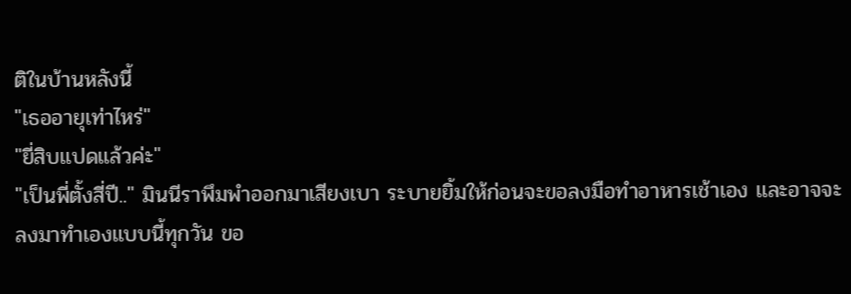ติในบ้านหลังนี้
"เธออายุเท่าไหร่"
"ยี่สิบแปดแล้วค่ะ"
"เป็นพี่ตั้งสี่ปี.." มินนีราพึมพำออกมาเสียงเบา ระบายยิ้มให้ก่อนจะขอลงมือทำอาหารเช้าเอง และอาจจะลงมาทำเองแบบนี้ทุกวัน ขอ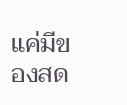แค่มีของสด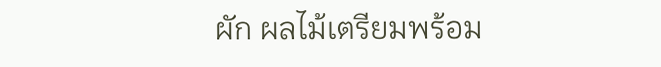ผัก ผลไม้เตรียมพร้อม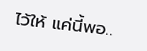ไว้ให้ แค่นี้พอ..